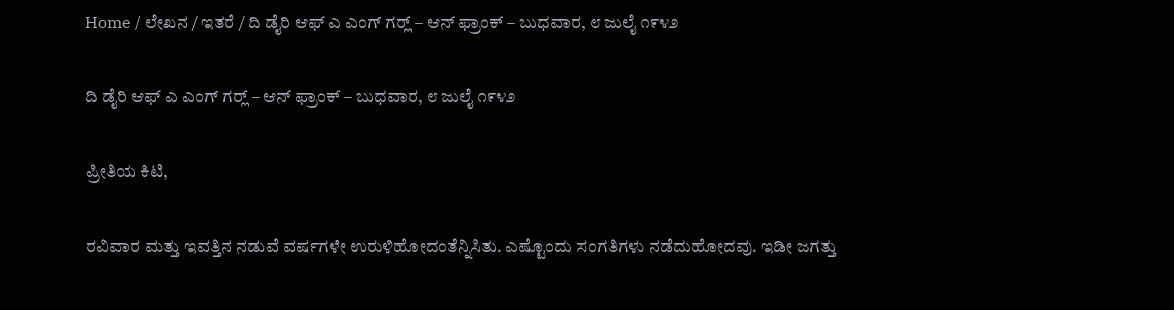Home / ಲೇಖನ / ಇತರೆ / ದಿ ಡೈರಿ ಆಫ್ ಎ ಎಂಗ್ ಗರ್‍ಲ್ – ಆನ್‌ ಫ್ರಾಂಕ್ – ಬುಧವಾರ, ೮ ಜುಲೈ ೧೯೪೨

ದಿ ಡೈರಿ ಆಫ್ ಎ ಎಂಗ್ ಗರ್‍ಲ್ – ಆನ್‌ ಫ್ರಾಂಕ್ – ಬುಧವಾರ, ೮ ಜುಲೈ ೧೯೪೨

ಪ್ರೀತಿಯ ಕಿಟಿ,

ರವಿವಾರ ಮತ್ತು ಇವತ್ತಿನ ನಡುವೆ ವರ್ಷಗಳೇ ಉರುಳಿಹೋದಂತೆನ್ನಿಸಿತು. ಎಷ್ಟೊಂದು ಸಂಗತಿಗಳು ನಡೆದುಹೋದವು. ಇಡೀ ಜಗತ್ತು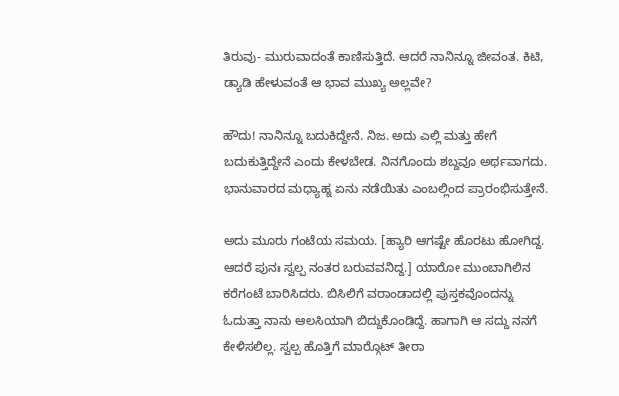ತಿರುವು- ಮುರುವಾದಂತೆ ಕಾಣಿಸುತ್ತಿದೆ. ಆದರೆ ನಾನಿನ್ನೂ ಜೀವಂತ. ಕಿಟಿ, ಡ್ಯಾಡಿ ಹೇಳುವಂತೆ ಆ ಭಾವ ಮುಖ್ಯ ಅಲ್ಲವೇ?

ಹೌದು! ನಾನಿನ್ನೂ ಬದುಕಿದ್ದೇನೆ. ನಿಜ. ಅದು ಎಲ್ಲಿ ಮತ್ತು ಹೇಗೆ ಬದುಕುತ್ತಿದ್ದೇನೆ ಎಂದು ಕೇಳಬೇಡ. ನಿನಗೊಂದು ಶಬ್ದವೂ ಅರ್ಥವಾಗದು. ಭಾನುವಾರದ ಮಧ್ಯಾಹ್ನ ಏನು ನಡೆಯಿತು ಎಂಬಲ್ಲಿಂದ ಪ್ರಾರಂಭಿಸುತ್ತೇನೆ.

ಅದು ಮೂರು ಗಂಟೆಯ ಸಮಯ. [ಹ್ಯಾರಿ ಆಗಷ್ಟೇ ಹೊರಟು ಹೋಗಿದ್ದ. ಆದರೆ ಪುನಃ ಸ್ವಲ್ಪ ನಂತರ ಬರುವವನಿದ್ದ.] ಯಾರೋ ಮುಂಬಾಗಿಲಿನ ಕರೆಗಂಟೆ ಬಾರಿಸಿದರು. ಬಿಸಿಲಿಗೆ ವರಾಂಡಾದಲ್ಲಿ ಪುಸ್ತಕವೊಂದನ್ನು ಓದುತ್ತಾ ನಾನು ಆಲಸಿಯಾಗಿ ಬಿದ್ದುಕೊಂಡಿದ್ದೆ. ಹಾಗಾಗಿ ಆ ಸದ್ದು ನನಗೆ ಕೇಳಿಸಲಿಲ್ಲ. ಸ್ವಲ್ಪ ಹೊತ್ತಿಗೆ ಮಾರ್‍ಗೊಟ್ ತೀರಾ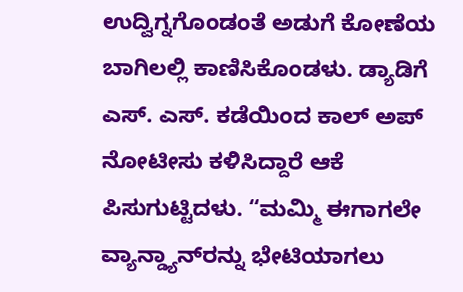ಉದ್ವಿಗ್ನಗೊಂಡಂತೆ ಅಡುಗೆ ಕೋಣೆಯ ಬಾಗಿಲಲ್ಲಿ ಕಾಣಿಸಿಕೊಂಡಳು. ಡ್ಯಾಡಿಗೆ ಎಸ್. ಎಸ್. ಕಡೆಯಿಂದ ಕಾಲ್ ಅಪ್ ನೋಟೀಸು ಕಳಿಸಿದ್ದಾರೆ ಆಕೆ ಪಿಸುಗುಟ್ಟಿದಳು. “ಮಮ್ಮಿ ಈಗಾಗಲೇ ವ್ಯಾನ್ಡ್ಯಾನ್‌ರನ್ನು ಭೇಟಿಯಾಗಲು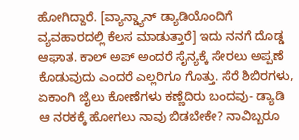ಹೋಗಿದ್ದಾರೆ. [ವ್ಯಾನ್ಡ್ಯಾನ್ ಡ್ಯಾಡಿಯೊಂದಿಗೆ ವ್ಯವಹಾರದಲ್ಲಿ ಕೆಲಸ ಮಾಡುತ್ತಾರೆ] ಇದು ನನಗೆ ದೊಡ್ಡ ಆಘಾತ. ಕಾಲ್ ಅಪ್ ಅಂದರೆ ಸೈನ್ಯಕ್ಕೆ ಸೇರಲು ಅಪ್ಪಣೆ ಕೊಡುವುದು ಎಂದರೆ ಎಲ್ಲರಿಗೂ ಗೊತ್ತು. ಸೆರೆ ಶಿಬಿರಗಳು, ಏಕಾಂಗಿ ಜೈಲು ಕೋಣೆಗಳು ಕಣ್ಣೆದಿರು ಬಂದವು- ಡ್ಯಾಡಿ ಆ ನರಕಕ್ಕೆ ಹೋಗಲು ನಾವು ಬಿಡಬೇಕೇ? ನಾವಿಬ್ಬರೂ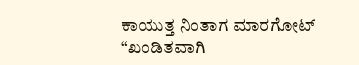ಕಾಯುತ್ತ ನಿಂತಾಗ ಮಾರಗೋಟ್
“ಖಂಡಿತವಾಗಿ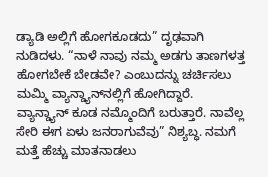ಡ್ಯಾಡಿ ಅಲ್ಲಿಗೆ ಹೋಗಕೂಡದು” ದೃಢವಾಗಿ ನುಡಿದಳು. “ನಾಳೆ ನಾವು ನಮ್ಮ ಅಡಗು ತಾಣಗಳತ್ತ ಹೋಗಬೇಕೆ ಬೇಡವೇ? ಎಂಬುದನ್ನು ಚರ್ಚಿಸಲು ಮಮ್ಮಿ ವ್ಯಾನ್ಡ್ಯಾನ್‌ನಲ್ಲಿಗೆ ಹೋಗಿದ್ದಾರೆ. ವ್ಯಾನ್ಡ್ಯಾನ್ ಕೂಡ ನಮ್ಮೊಂದಿಗೆ ಬರುತ್ತಾರೆ. ನಾವೆಲ್ಲ ಸೇರಿ ಈಗ ಏಳು ಜನರಾಗುವೆವು” ನಿಶ್ಯಬ್ಧ. ನಮಗೆ ಮತ್ತೆ ಹೆಚ್ಚು ಮಾತನಾಡಲು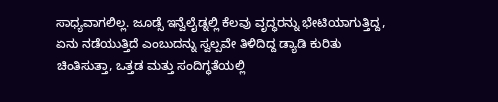ಸಾಧ್ಯವಾಗಲಿಲ್ಲ. ಜೂಡ್ಸೆ ಇನ್ವೆಲೈಡ್ನಲ್ಲಿ ಕೆಲವು ವೃದ್ಧರನ್ನು ಭೇಟಿಯಾಗುತ್ತಿದ್ದ, ಏನು ನಡೆಯುತ್ತಿದೆ ಎಂಬುದನ್ನು ಸ್ವಲ್ಪವೇ ತಿಳಿದಿದ್ದ ಡ್ಯಾಡಿ ಕುರಿತು ಚಿಂತಿಸುತ್ತಾ, ಒತ್ತಡ ಮತ್ತು ಸಂದಿಗ್ಧತೆಯಲ್ಲಿ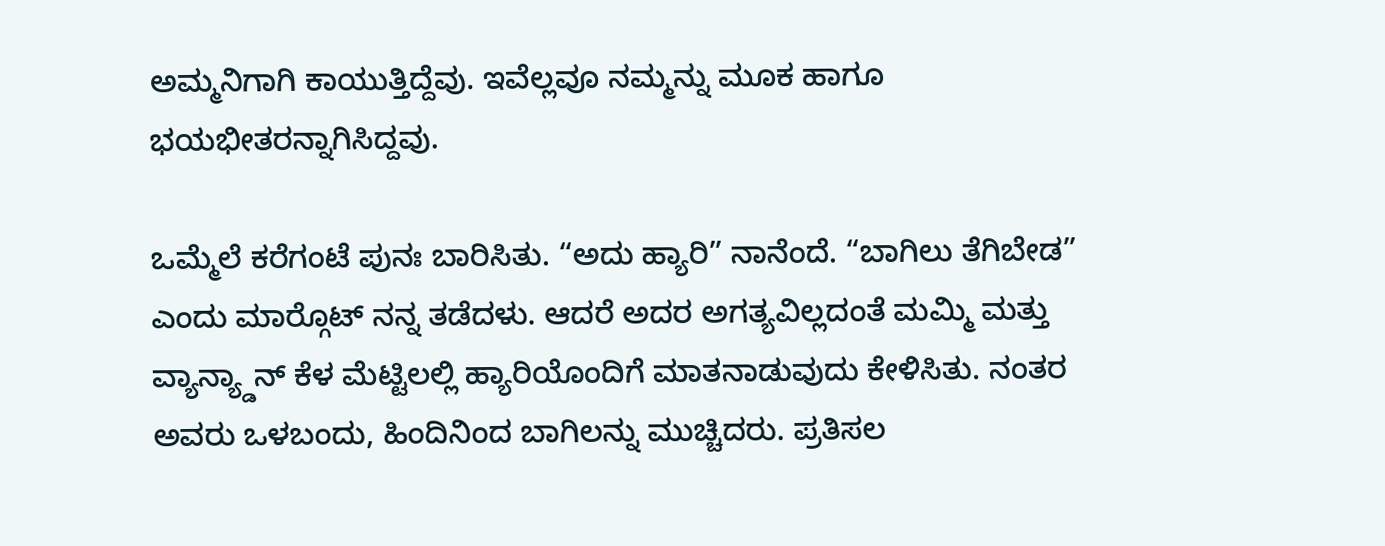ಅಮ್ಮನಿಗಾಗಿ ಕಾಯುತ್ತಿದ್ದೆವು. ಇವೆಲ್ಲವೂ ನಮ್ಮನ್ನು ಮೂಕ ಹಾಗೂ ಭಯಭೀತರನ್ನಾಗಿಸಿದ್ದವು.

ಒಮ್ಮೆಲೆ ಕರೆಗಂಟೆ ಪುನಃ ಬಾರಿಸಿತು. “ಅದು ಹ್ಯಾರಿ” ನಾನೆಂದೆ. “ಬಾಗಿಲು ತೆಗಿಬೇಡ” ಎಂದು ಮಾರ್‍ಗೊಟ್ ನನ್ನ ತಡೆದಳು. ಆದರೆ ಅದರ ಅಗತ್ಯವಿಲ್ಲದಂತೆ ಮಮ್ಮಿ ಮತ್ತು ವ್ಯಾನ್ಯ್ಡಾನ್ ಕೆಳ ಮೆಟ್ಟಿಲಲ್ಲಿ ಹ್ಯಾರಿಯೊಂದಿಗೆ ಮಾತನಾಡುವುದು ಕೇಳಿಸಿತು. ನಂತರ ಅವರು ಒಳಬಂದು, ಹಿಂದಿನಿಂದ ಬಾಗಿಲನ್ನು ಮುಚ್ಚಿದರು. ಪ್ರತಿಸಲ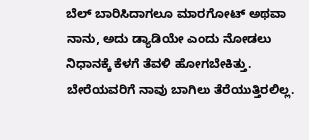ಬೆಲ್ ಬಾರಿಸಿದಾಗಲೂ ಮಾರಗೋಟ್ ಅಥವಾ ನಾನು, ಅದು ಡ್ಯಾಡಿಯೇ ಎಂದು ನೋಡಲು ನಿಧಾನಕ್ಕೆ ಕೆಳಗೆ ತೆವಳಿ ಹೋಗಬೇಕಿತ್ತು. ಬೇರೆಯವರಿಗೆ ನಾವು ಬಾಗಿಲು ತೆರೆಯುತ್ತಿರಲಿಲ್ಲ.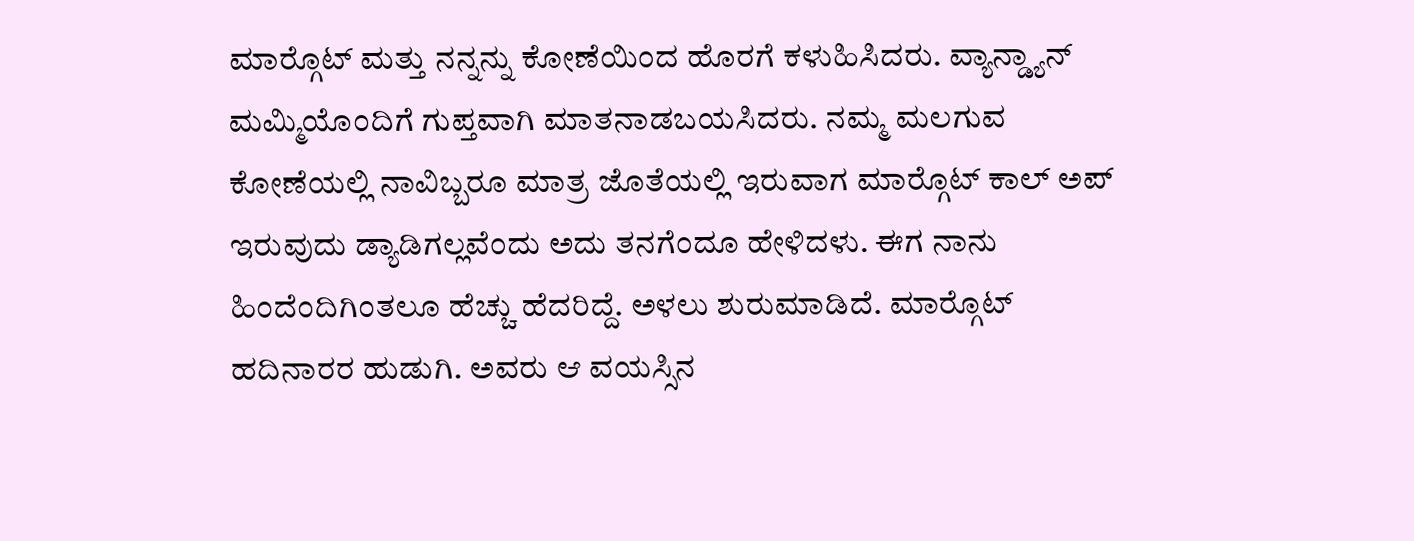ಮಾರ್‍ಗೊಟ್ ಮತ್ತು ನನ್ನನ್ನು ಕೋಣೆಯಿಂದ ಹೊರಗೆ ಕಳುಹಿಸಿದರು. ವ್ಯಾನ್ಡ್ಯಾನ್ ಮಮ್ಮಿಯೊಂದಿಗೆ ಗುಪ್ತವಾಗಿ ಮಾತನಾಡಬಯಸಿದರು. ನಮ್ಮ ಮಲಗುವ ಕೋಣೆಯಲ್ಲಿ ನಾವಿಬ್ಬರೂ ಮಾತ್ರ ಜೊತೆಯಲ್ಲಿ ಇರುವಾಗ ಮಾರ್‍ಗೊಟ್ ಕಾಲ್ ಅಪ್ ಇರುವುದು ಡ್ಯಾಡಿಗಲ್ಲವೆಂದು ಅದು ತನಗೆಂದೂ ಹೇಳಿದಳು. ಈಗ ನಾನು ಹಿಂದೆಂದಿಗಿಂತಲೂ ಹೆಚ್ಚು ಹೆದರಿದ್ದೆ. ಅಳಲು ಶುರುಮಾಡಿದೆ. ಮಾರ್‍ಗೊಟ್ ಹದಿನಾರರ ಹುಡುಗಿ. ಅವರು ಆ ವಯಸ್ಸಿನ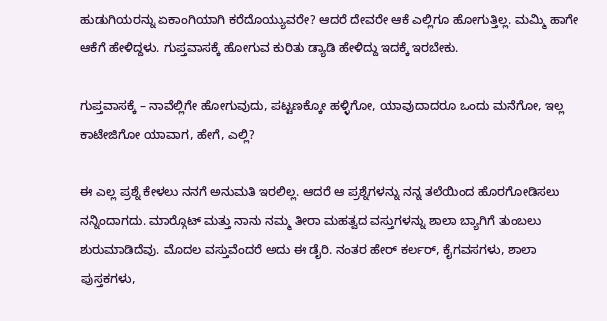ಹುಡುಗಿಯರನ್ನು ಏಕಾಂಗಿಯಾಗಿ ಕರೆದೊಯ್ಯುವರೇ? ಆದರೆ ದೇವರೇ ಆಕೆ ಎಲ್ಲಿಗೂ ಹೋಗುತ್ತಿಲ್ಲ. ಮಮ್ಮಿ ಹಾಗೇ ಆಕೆಗೆ ಹೇಳಿದ್ದಳು. ಗುಪ್ತವಾಸಕ್ಕೆ ಹೋಗುವ ಕುರಿತು ಡ್ಯಾಡಿ ಹೇಳಿದ್ದು ಇದಕ್ಕೆ ಇರಬೇಕು.

ಗುಪ್ತವಾಸಕ್ಕೆ – ನಾವೆಲ್ಲಿಗೇ ಹೋಗುವುದು, ಪಟ್ಟಣಕ್ಕೋ ಹಳ್ಳಿಗೋ, ಯಾವುದಾದರೂ ಒಂದು ಮನೆಗೋ, ಇಲ್ಲ ಕಾಟೇಜಿಗೋ ಯಾವಾಗ, ಹೇಗೆ, ಎಲ್ಲಿ?

ಈ ಎಲ್ಲ ಪ್ರಶ್ನೆ ಕೇಳಲು ನನಗೆ ಅನುಮತಿ ಇರಲಿಲ್ಲ. ಆದರೆ ಆ ಪ್ರಶ್ನೆಗಳನ್ನು ನನ್ನ ತಲೆಯಿಂದ ಹೊರಗೋಡಿಸಲು ನನ್ನಿಂದಾಗದು. ಮಾರ್‍ಗೊಟ್ ಮತ್ತು ನಾನು ನಮ್ಮ ತೀರಾ ಮಹತ್ವದ ವಸ್ತುಗಳನ್ನು ಶಾಲಾ ಬ್ಯಾಗಿಗೆ ತುಂಬಲು ಶುರುಮಾಡಿದೆವು. ಮೊದಲ ವಸ್ತುವೆಂದರೆ ಅದು ಈ ಡೈರಿ. ನಂತರ ಹೇರ್ ಕರ್ಲರ್, ಕೈಗವಸಗಳು, ಶಾಲಾ ಪುಸ್ತಕಗಳು,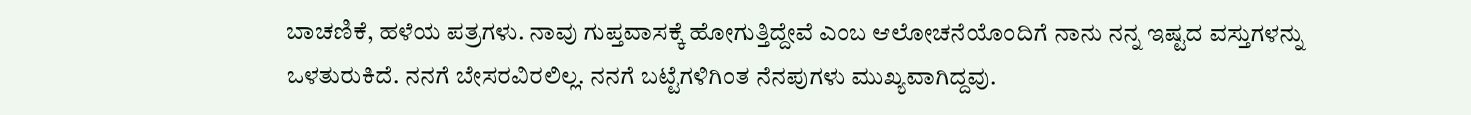ಬಾಚಣಿಕೆ, ಹಳೆಯ ಪತ್ರಗಳು. ನಾವು ಗುಪ್ತವಾಸಕ್ಕೆ ಹೋಗುತ್ತಿದ್ದೇವೆ ಎಂಬ ಆಲೋಚನೆಯೊಂದಿಗೆ ನಾನು ನನ್ನ ಇಷ್ಟದ ವಸ್ತುಗಳನ್ನು ಒಳತುರುಕಿದೆ. ನನಗೆ ಬೇಸರವಿರಲಿಲ್ಲ. ನನಗೆ ಬಟ್ಟೆಗಳಿಗಿಂತ ನೆನಪುಗಳು ಮುಖ್ಯವಾಗಿದ್ದವು.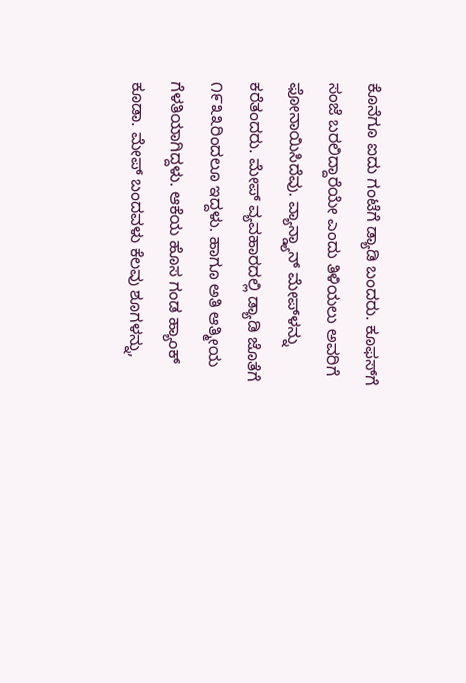ಕೊನೆಗೂ ಐದು ಗಂಟೆಗೆ ಡ್ಯಾಡಿ ಬಂದರು. ಕೂಫಸ್‌ಗೆ ಸಂಜೆ ಬರಲಿದ್ದಾರೆಯೇ ಎಂದು ತಿಳಿಯಲು ಅವರಿಗೆ ಫೋನಾಯಿಸಿದೆವು. ವ್ಯಾನ್ಡ್ಯಾನ್ ಮೇಪ್‌ಳನ್ನು ಕರೆತಂದರು. ಮೇಪ್ ವ್ಯವಹಾರದಲ್ಲಿ ಡ್ಯಾಡಿ ಜೊತೆಗೆ ೧೯೩೩ರಿಂದಲೂ ಇದ್ದಳು. ಹಾಗೂ ಅತಿ ಆತ್ಮೀಯ ಗೆಳತಿಯಾಗಿದ್ದಳು. ಆಕೆಯ ಹೊಸ ಗಂಡ ಹ್ಯಾಂಕ್ ಕೂಡಾ. ಮೇಪ್ ಬಂದವಳು ಕೆಲವು ಶೂಗಳನ್ನು,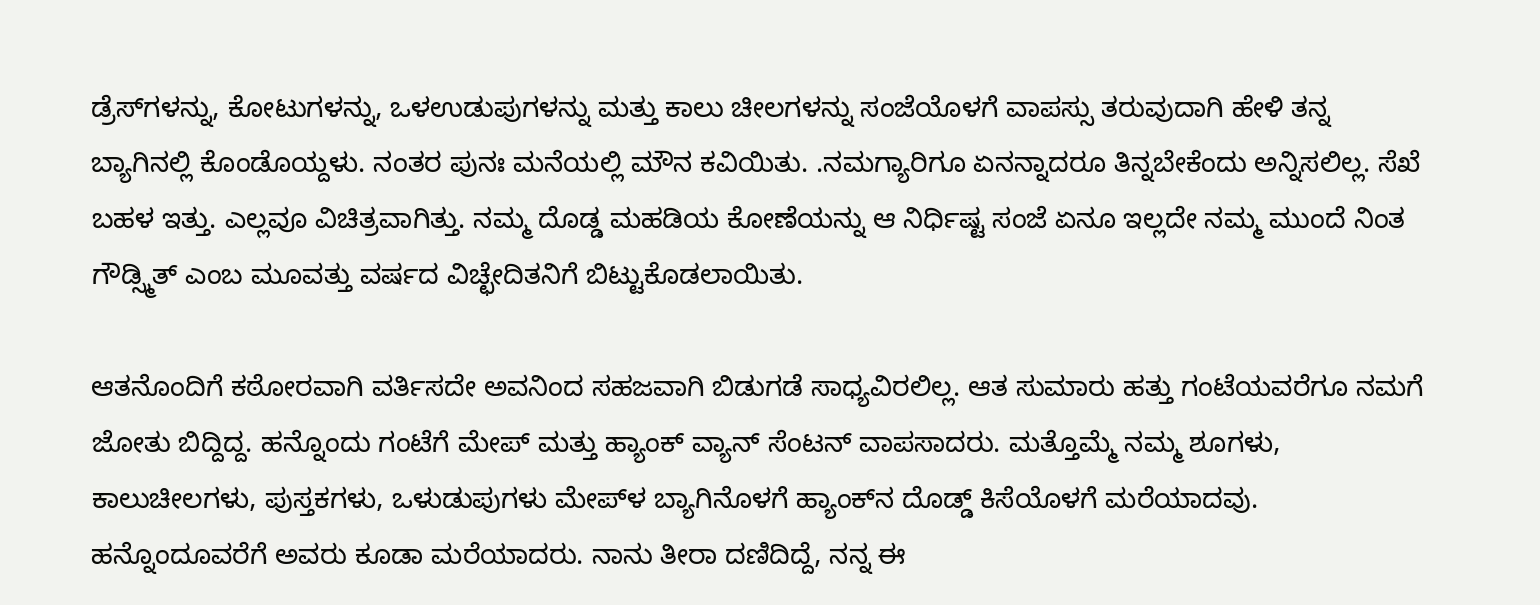ಡ್ರೆಸ್‌ಗಳನ್ನು, ಕೋಟುಗಳನ್ನು, ಒಳ‌ಉಡುಪುಗಳನ್ನು ಮತ್ತು ಕಾಲು ಚೀಲಗಳನ್ನು ಸಂಜೆಯೊಳಗೆ ವಾಪಸ್ಸು ತರುವುದಾಗಿ ಹೇಳಿ ತನ್ನ ಬ್ಯಾಗಿನಲ್ಲಿ ಕೊಂಡೊಯ್ದಳು. ನಂತರ ಪುನಃ ಮನೆಯಲ್ಲಿ ಮೌನ ಕವಿಯಿತು. .ನಮಗ್ಯಾರಿಗೂ ಏನನ್ನಾದರೂ ತಿನ್ನಬೇಕೆಂದು ಅನ್ನಿಸಲಿಲ್ಲ. ಸೆಖೆ ಬಹಳ ಇತ್ತು. ಎಲ್ಲವೂ ವಿಚಿತ್ರವಾಗಿತ್ತು. ನಮ್ಮ ದೊಡ್ಡ ಮಹಡಿಯ ಕೋಣೆಯನ್ನು ಆ ನಿರ್ಧಿಷ್ಟ ಸಂಜೆ ಏನೂ ಇಲ್ಲದೇ ನಮ್ಮ ಮುಂದೆ ನಿಂತ ಗೌಡ್ಸ್ಮಿತ್ ಎಂಬ ಮೂವತ್ತು ವರ್ಷದ ವಿಚ್ಛೇದಿತನಿಗೆ ಬಿಟ್ಟುಕೊಡಲಾಯಿತು.

ಆತನೊಂದಿಗೆ ಕಠೋರವಾಗಿ ವರ್ತಿಸದೇ ಅವನಿಂದ ಸಹಜವಾಗಿ ಬಿಡುಗಡೆ ಸಾಧ್ಯವಿರಲಿಲ್ಲ. ಆತ ಸುಮಾರು ಹತ್ತು ಗಂಟೆಯವರೆಗೂ ನಮಗೆ ಜೋತು ಬಿದ್ದಿದ್ದ. ಹನ್ನೊಂದು ಗಂಟೆಗೆ ಮೇಪ್ ಮತ್ತು ಹ್ಯಾಂಕ್ ವ್ಯಾನ್ ಸೆಂಟನ್ ವಾಪಸಾದರು. ಮತ್ತೊಮ್ಮೆ ನಮ್ಮ ಶೂಗಳು, ಕಾಲುಚೀಲಗಳು, ಪುಸ್ತಕಗಳು, ಒಳುಡುಪುಗಳು ಮೇಪ್‌ಳ ಬ್ಯಾಗಿನೊಳಗೆ ಹ್ಯಾಂಕ್‌ನ ದೊಡ್ಡ್ ಕಿಸೆಯೊಳಗೆ ಮರೆಯಾದವು. ಹನ್ನೊಂದೂವರೆಗೆ ಅವರು ಕೂಡಾ ಮರೆಯಾದರು. ನಾನು ತೀರಾ ದಣಿದಿದ್ದೆ, ನನ್ನ ಈ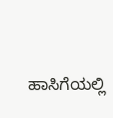ಹಾಸಿಗೆಯಲ್ಲಿ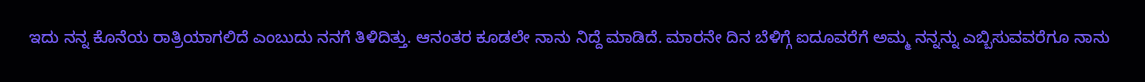ಇದು ನನ್ನ ಕೊನೆಯ ರಾತ್ರಿಯಾಗಲಿದೆ ಎಂಬುದು ನನಗೆ ತಿಳಿದಿತ್ತು. ಆನಂತರ ಕೂಡಲೇ ನಾನು ನಿದ್ದೆ ಮಾಡಿದೆ. ಮಾರನೇ ದಿನ ಬೆಳಿಗ್ಗೆ ಐದೂವರೆಗೆ ಅಮ್ಮ ನನ್ನನ್ನು ಎಬ್ಬಿಸುವವರೆಗೂ ನಾನು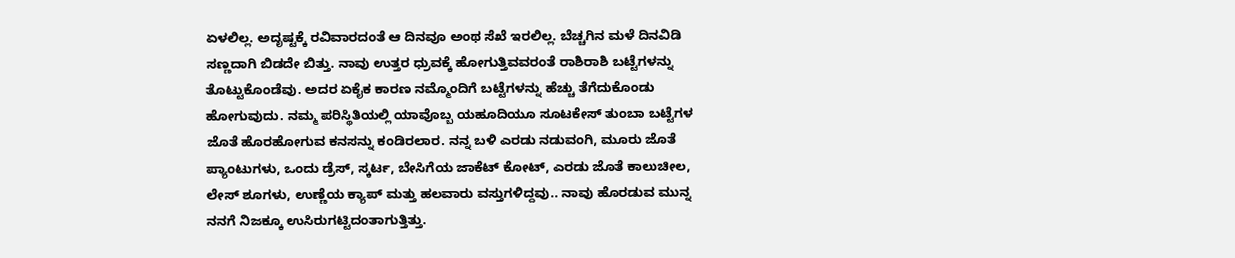ಏಳಲಿಲ್ಲ. ಅದೃಷ್ಟಕ್ಕೆ ರವಿವಾರದಂತೆ ಆ ದಿನವೂ ಅಂಥ ಸೆಖೆ ಇರಲಿಲ್ಲ. ಬೆಚ್ಚಗಿನ ಮಳೆ ದಿನವಿಡಿ ಸಣ್ಣದಾಗಿ ಬಿಡದೇ ಬಿತ್ತು. ನಾವು ಉತ್ತರ ಧ್ರುವಕ್ಕೆ ಹೋಗುತ್ತಿವವರಂತೆ ರಾಶಿರಾಶಿ ಬಟ್ಟೆಗಳನ್ನು ತೊಟ್ಟುಕೊಂಡೆವು. ಅದರ ಏಕೈಕ ಕಾರಣ ನಮ್ಮೊಂದಿಗೆ ಬಟ್ಟೆಗಳನ್ನು ಹೆಚ್ಚು ತೆಗೆದುಕೊಂಡು ಹೋಗುವುದು. ನಮ್ಮ ಪರಿಸ್ಥಿತಿಯಲ್ಲಿ ಯಾವೊಬ್ಬ ಯಹೂದಿಯೂ ಸೂಟಕೇಸ್ ತುಂಬಾ ಬಟ್ಟೆಗಳ ಜೊತೆ ಹೊರಹೋಗುವ ಕನಸನ್ನು ಕಂಡಿರಲಾರ. ನನ್ನ ಬಳಿ ಎರಡು ನಡುವಂಗಿ, ಮೂರು ಜೊತೆ ಪ್ಯಾಂಟುಗಳು, ಒಂದು ಡ್ರೆಸ್, ಸ್ಕರ್ಟ, ಬೇಸಿಗೆಯ ಜಾಕೆಟ್ ಕೋಟ್, ಎರಡು ಜೊತೆ ಕಾಲುಚೀಲ, ಲೇಸ್ ಶೂಗಳು, ಉಣ್ಣೆಯ ಕ್ಯಾಪ್ ಮತ್ತು ಹಲವಾರು ವಸ್ತುಗಳಿದ್ದವು.. ನಾವು ಹೊರಡುವ ಮುನ್ನ ನನಗೆ ನಿಜಕ್ಕೂ ಉಸಿರುಗಟ್ಟಿದಂತಾಗುತ್ತಿತ್ತು.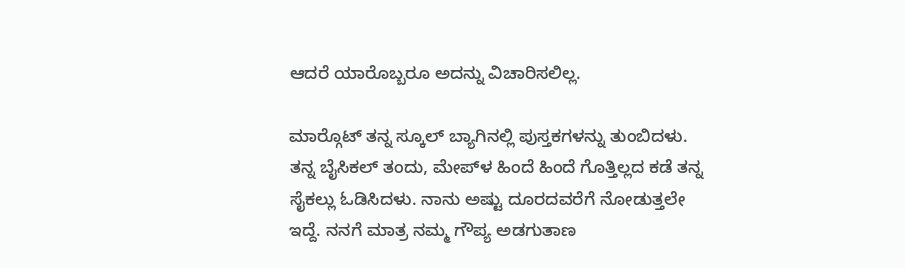ಆದರೆ ಯಾರೊಬ್ಬರೂ ಅದನ್ನು ವಿಚಾರಿಸಲಿಲ್ಲ.

ಮಾರ್‍ಗೊಟ್ ತನ್ನ ಸ್ಕೂಲ್ ಬ್ಯಾಗಿನಲ್ಲಿ ಪುಸ್ತಕಗಳನ್ನು ತುಂಬಿದಳು. ತನ್ನ ಬೈಸಿಕಲ್ ತಂದು, ಮೇಪ್‌ಳ ಹಿಂದೆ ಹಿಂದೆ ಗೊತ್ತಿಲ್ಲದ ಕಡೆ ತನ್ನ ಸೈಕಲ್ಲು ಓಡಿಸಿದಳು. ನಾನು ಅಷ್ಟು ದೂರದವರೆಗೆ ನೋಡುತ್ತಲೇ ಇದ್ದೆ. ನನಗೆ ಮಾತ್ರ ನಮ್ಮ ಗೌಪ್ಯ ಅಡಗುತಾಣ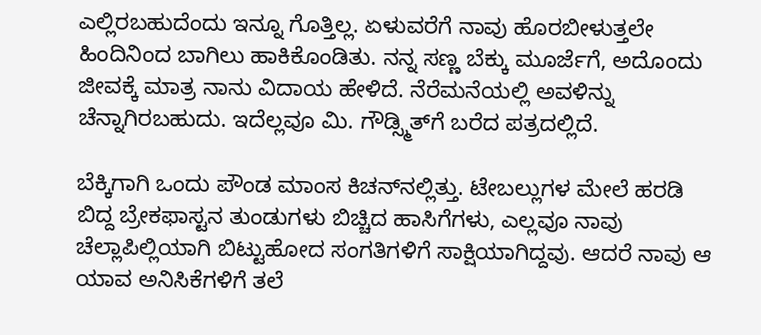ಎಲ್ಲಿರಬಹುದೆಂದು ಇನ್ನೂ ಗೊತ್ತಿಲ್ಲ. ಏಳುವರೆಗೆ ನಾವು ಹೊರಬೀಳುತ್ತಲೇ ಹಿಂದಿನಿಂದ ಬಾಗಿಲು ಹಾಕಿಕೊಂಡಿತು. ನನ್ನ ಸಣ್ಣ ಬೆಕ್ಕು ಮೂರ್ಜೆಗೆ, ಅದೊಂದು ಜೀವಕ್ಕೆ ಮಾತ್ರ ನಾನು ವಿದಾಯ ಹೇಳಿದೆ. ನೆರೆಮನೆಯಲ್ಲಿ ಅವಳಿನ್ನು ಚೆನ್ನಾಗಿರಬಹುದು. ಇದೆಲ್ಲವೂ ಮಿ. ಗೌಡ್ಸ್ಮಿತ್‌ಗೆ ಬರೆದ ಪತ್ರದಲ್ಲಿದೆ.

ಬೆಕ್ಕಿಗಾಗಿ ಒಂದು ಪೌಂಡ ಮಾಂಸ ಕಿಚನ್‌ನಲ್ಲಿತ್ತು. ಟೇಬಲ್ಲುಗಳ ಮೇಲೆ ಹರಡಿ ಬಿದ್ದ ಬ್ರೇಕಫಾಸ್ಟನ ತುಂಡುಗಳು ಬಿಚ್ಚಿದ ಹಾಸಿಗೆಗಳು, ಎಲ್ಲವೂ ನಾವು ಚೆಲ್ಲಾಪಿಲ್ಲಿಯಾಗಿ ಬಿಟ್ಟುಹೋದ ಸಂಗತಿಗಳಿಗೆ ಸಾಕ್ಷಿಯಾಗಿದ್ದವು. ಆದರೆ ನಾವು ಆ ಯಾವ ಅನಿಸಿಕೆಗಳಿಗೆ ತಲೆ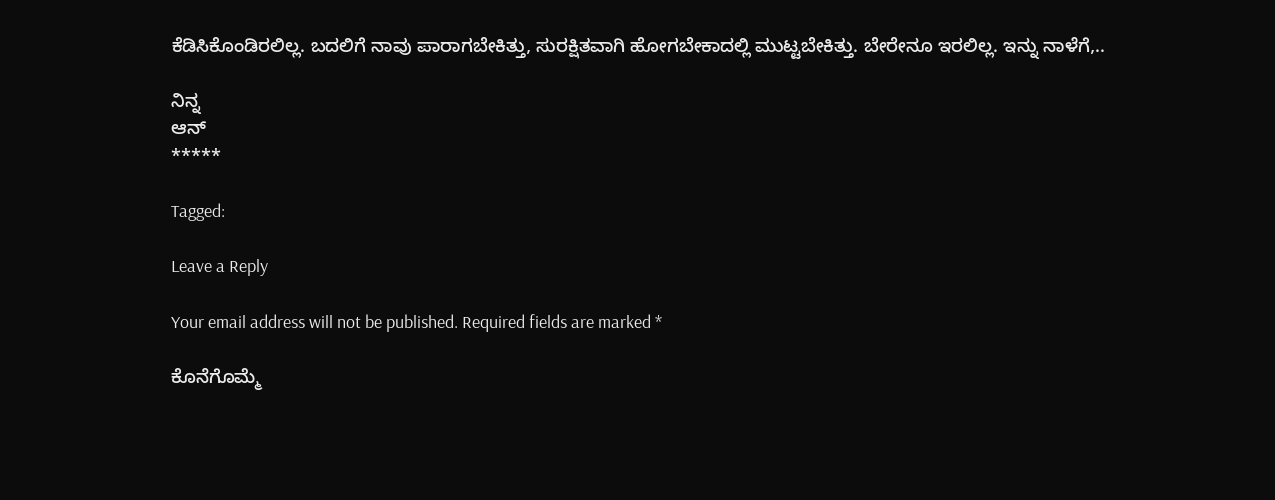ಕೆಡಿಸಿಕೊಂಡಿರಲಿಲ್ಲ. ಬದಲಿಗೆ ನಾವು ಪಾರಾಗಬೇಕಿತ್ತು, ಸುರಕ್ಷಿತವಾಗಿ ಹೋಗಬೇಕಾದಲ್ಲಿ ಮುಟ್ಟಬೇಕಿತ್ತು. ಬೇರೇನೂ ಇರಲಿಲ್ಲ. ಇನ್ನು ನಾಳೆಗೆ,..

ನಿನ್ನ
ಆನ್
*****

Tagged:

Leave a Reply

Your email address will not be published. Required fields are marked *

ಕೊನೆಗೊಮ್ಮೆ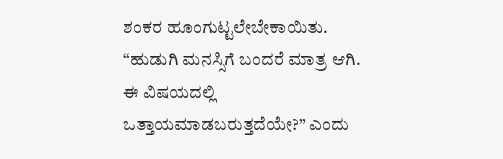ಶಂಕರ ಹೂಂಗುಟ್ಟಲೇಬೇಕಾಯಿತು. “ಹುಡುಗಿ ಮನಸ್ಸಿಗೆ ಬಂದರೆ ಮಾತ್ರ ಆಗಿ. ಈ ವಿಷಯದಲ್ಲಿ ಒತ್ತಾಯಮಾಡಬರುತ್ತದೆಯೇ?” ಎಂದು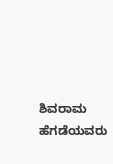ಶಿವರಾಮ ಹೆಗಡೆಯವರು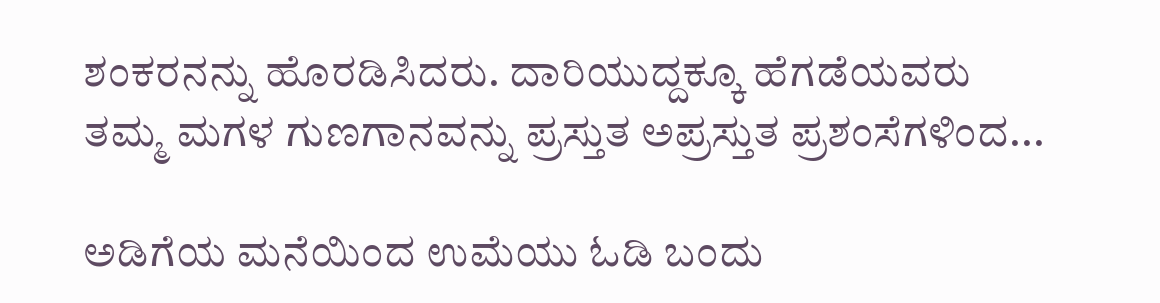ಶಂಕರನನ್ನು ಹೊರಡಿಸಿದರು. ದಾರಿಯುದ್ದಕ್ಕೂ ಹೆಗಡೆಯವರು ತಮ್ಮ ಮಗಳ ಗುಣಗಾನವನ್ನು ಪ್ರಸ್ತುತ ಅಪ್ರಸ್ತುತ ಪ್ರಶಂಸೆಗಳಿಂದ...

ಅಡಿಗೆಯ ಮನೆಯಿಂದ ಉಮೆಯು ಓಡಿ ಬಂದು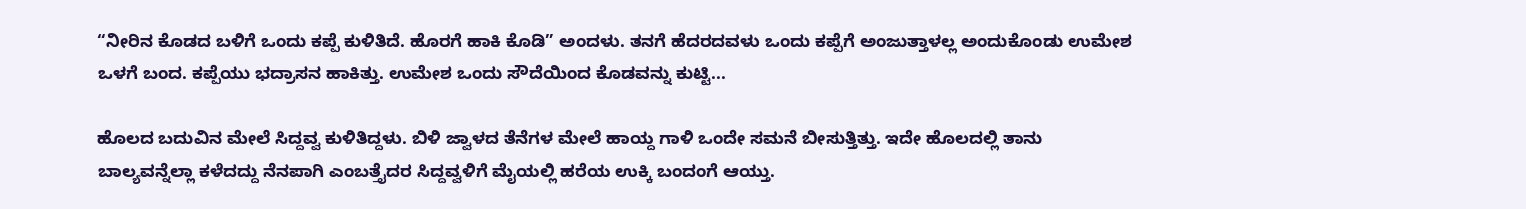“ನೀರಿನ ಕೊಡದ ಬಳಿಗೆ ಒಂದು ಕಪ್ಪೆ ಕುಳಿತಿದೆ. ಹೊರಗೆ ಹಾಕಿ ಕೊಡಿ” ಅಂದಳು. ತನಗೆ ಹೆದರದವಳು ಒಂದು ಕಪ್ಪೆಗೆ ಅಂಜುತ್ತಾಳಲ್ಲ ಅಂದುಕೊಂಡು ಉಮೇಶ ಒಳಗೆ ಬಂದ. ಕಪ್ಪೆಯು ಭದ್ರಾಸನ ಹಾಕಿತ್ತು. ಉಮೇಶ ಒಂದು ಸೌದೆಯಿಂದ ಕೊಡವನ್ನು ಕುಟ್ಟಿ...

ಹೊಲದ ಬದುವಿನ ಮೇಲೆ ಸಿದ್ದವ್ವ ಕುಳಿತಿದ್ದಳು. ಬಿಳಿ ಜ್ವಾಳದ ತೆನೆಗಳ ಮೇಲೆ ಹಾಯ್ದ ಗಾಳಿ ಒಂದೇ ಸಮನೆ ಬೀಸುತ್ತಿತ್ತು. ಇದೇ ಹೊಲದಲ್ಲಿ ತಾನು ಬಾಲ್ಯವನ್ನೆಲ್ಲಾ ಕಳೆದದ್ದು ನೆನಪಾಗಿ ಎಂಬತ್ತೈದರ ಸಿದ್ದವ್ವಳಿಗೆ ಮೈಯಲ್ಲಿ ಹರೆಯ ಉಕ್ಕಿ ಬಂದಂಗೆ ಆಯ್ತು.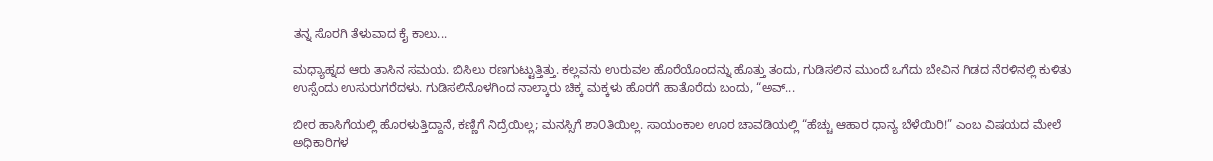ತನ್ನ ಸೊರಗಿ ತೆಳುವಾದ ಕೈ ಕಾಲು...

ಮಧ್ಯಾಹ್ನದ ಆರು ತಾಸಿನ ಸಮಯ. ಬಿಸಿಲು ರಣಗುಟ್ಟುತ್ತಿತ್ತು. ಕಲ್ಲವನು ಉರುವಲ ಹೊರೆಯೊಂದನ್ನು ಹೊತ್ತು ತಂದು, ಗುಡಿಸಲಿನ ಮುಂದೆ ಒಗೆದು ಬೇವಿನ ಗಿಡದ ನೆರಳಿನಲ್ಲಿ ಕುಳಿತು ಉಸ್ಸೆಂದು ಉಸುರುಗರೆದಳು. ಗುಡಿಸಲಿನೊಳಗಿಂದ ನಾಲ್ಕಾರು ಚಿಕ್ಕ ಮಕ್ಕಳು ಹೊರಗೆ ಹಾತೊರೆದು ಬಂದು, “ಅವ್...

ಬೀರ ಹಾಸಿಗೆಯಲ್ಲಿ ಹೊರಳುತ್ತಿದ್ದಾನೆ, ಕಣ್ಣಿಗೆ ನಿದ್ರೆಯಿಲ್ಲ; ಮನಸ್ಸಿಗೆ ಶಾ೦ತಿಯಿಲ್ಲ. ಸಾಯಂಕಾಲ ಊರ ಚಾವಡಿಯಲ್ಲಿ “ಹೆಚ್ಚು ಆಹಾರ ಧಾನ್ಯ ಬೆಳೆಯಿರಿ!” ಎಂಬ ವಿಷಯದ ಮೇಲೆ ಅಧಿಕಾರಿಗಳ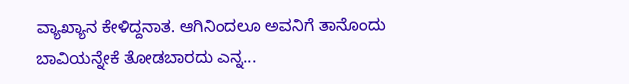ವ್ಯಾಖ್ಯಾನ ಕೇಳಿದ್ದನಾತ. ಆಗಿನಿಂದಲೂ ಅವನಿಗೆ ತಾನೊಂದು ಬಾವಿಯನ್ನೇಕೆ ತೋಡಬಾರದು ಎನ್ನ...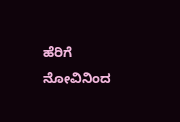ಹೆರಿಗೆ ನೋವಿನಿಂದ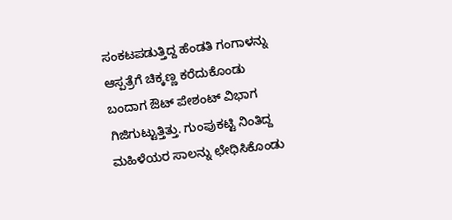ಸಂಕಟಪಡುತ್ತಿದ್ದ ಹೆಂಡತಿ ಗಂಗಾಳನ್ನು ಆಸ್ಪತ್ರೆಗೆ ಚಿಕ್ಕಣ್ಣ ಕರೆದುಕೊಂಡು ಬಂದಾಗ ಔಟ್ ಪೇಶಂಟ್ ವಿಭಾಗ ಗಿಜಿಗುಟ್ಟುತ್ತಿತ್ತು. ಗುಂಪುಕಟ್ಟಿ ನಿಂತಿದ್ದ ಮಹಿಳೆಯರ ಸಾಲನ್ನು ಛೇಧಿಸಿಕೊಂಡು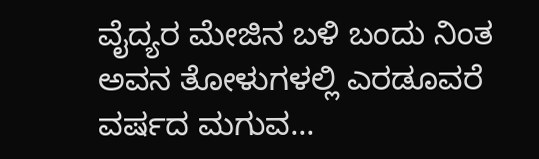ವೈದ್ಯರ ಮೇಜಿನ ಬಳಿ ಬಂದು ನಿಂತ ಅವನ ತೋಳುಗಳಲ್ಲಿ ಎರಡೂವರೆ ವರ್ಷದ ಮಗುವ...